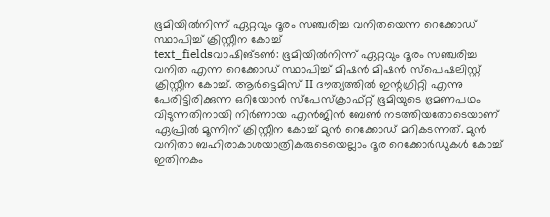ഭൂമിയിൽനിന്ന് ഏറ്റവും ദൂരം സഞ്ചരിച്ച വനിതയെന്ന റെക്കോഡ് സ്ഥാപിച്ച് ക്രിസ്റ്റീന കോച്ച്
text_fieldsവാഷിങ്ടൺ: ഭൂമിയിൽനിന്ന് ഏറ്റവും ദൂരം സഞ്ചരിച്ച വനിത എന്ന റെക്കോഡ് സ്ഥാപിച്ച് മിഷൻ മിഷൻ സ്പെഷലിസ്റ്റ് ക്രിസ്റ്റീന കോച്ച്. ആർട്ടെമിസ് II ദൗത്യത്തിൽ ഇന്റഗ്രിറ്റി എന്നു പേരിട്ടിരിക്കുന്ന ഒറിയോൻ സ്പേസ്ക്രാഫ്റ്റ് ഭൂമിയുടെ ഭ്രമണപഥം വിടുന്നതിനായി നിർണായ എൻജിൻ ബേൺ നടത്തിയതോടെയാണ് ഏപ്രിൽ മൂന്നിന് ക്രിസ്റ്റീന കോച്ച് മുൻ റെക്കോഡ് മറികടന്നത്. മുൻ വനിതാ ബഹിരാകാശയാത്രികരുടെയെല്ലാം ദൂര റെക്കോർഡുകൾ കോച്ച് ഇതിനകം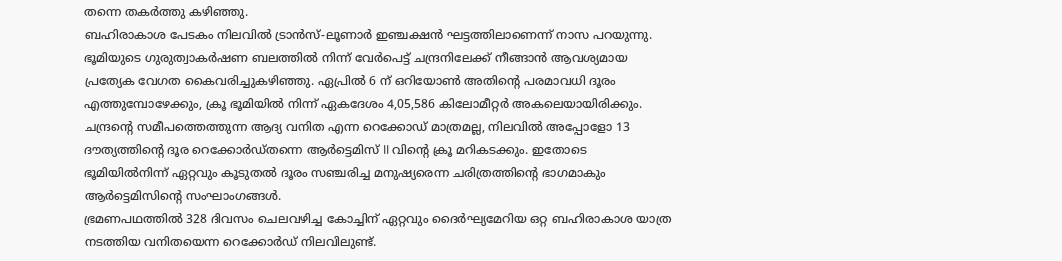തന്നെ തകർത്തു കഴിഞ്ഞു.
ബഹിരാകാശ പേടകം നിലവിൽ ട്രാൻസ്-ലൂണാർ ഇഞ്ചക്ഷൻ ഘട്ടത്തിലാണെന്ന് നാസ പറയുന്നു. ഭൂമിയുടെ ഗുരുത്വാകർഷണ ബലത്തിൽ നിന്ന് വേർപെട്ട് ചന്ദ്രനിലേക്ക് നീങ്ങാൻ ആവശ്യമായ പ്രത്യേക വേഗത കൈവരിച്ചുകഴിഞ്ഞു. ഏപ്രിൽ 6 ന് ഒറിയോൺ അതിന്റെ പരമാവധി ദൂരം എത്തുമ്പോഴേക്കും, ക്രൂ ഭൂമിയിൽ നിന്ന് ഏകദേശം 4,05,586 കിലോമീറ്റർ അകലെയായിരിക്കും.
ചന്ദ്രന്റെ സമീപത്തെത്തുന്ന ആദ്യ വനിത എന്ന റെക്കോഡ് മാത്രമല്ല, നിലവിൽ അപ്പോളോ 13 ദൗത്യത്തിന്റെ ദൂര റെക്കോർഡ്തന്നെ ആർട്ടെമിസ് II വിന്റെ ക്രൂ മറികടക്കും. ഇതോടെ ഭൂമിയിൽനിന്ന് ഏറ്റവും കൂടുതൽ ദൂരം സഞ്ചരിച്ച മനുഷ്യരെന്ന ചരിത്രത്തിന്റെ ഭാഗമാകും ആർട്ടെമിസിന്റെ സംഘാംഗങ്ങൾ.
ഭ്രമണപഥത്തിൽ 328 ദിവസം ചെലവഴിച്ച കോച്ചിന് ഏറ്റവും ദൈർഘ്യമേറിയ ഒറ്റ ബഹിരാകാശ യാത്ര നടത്തിയ വനിതയെന്ന റെക്കോർഡ് നിലവിലുണ്ട്.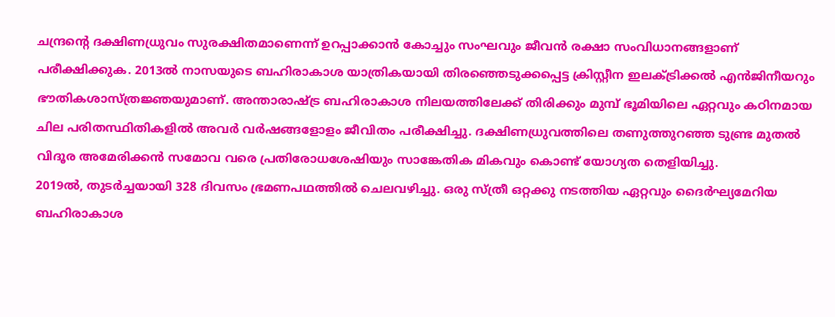ചന്ദ്രന്റെ ദക്ഷിണധ്രുവം സുരക്ഷിതമാണെന്ന് ഉറപ്പാക്കാൻ കോച്ചും സംഘവും ജീവൻ രക്ഷാ സംവിധാനങ്ങളാണ് പരീക്ഷിക്കുക. 2013ൽ നാസയുടെ ബഹിരാകാശ യാത്രികയായി തിരഞ്ഞെടുക്കപ്പെട്ട ക്രിസ്റ്റീന ഇലക്ട്രിക്കൽ എൻജിനീയറും ഭൗതികശാസ്ത്രജ്ഞയുമാണ്. അന്താരാഷ്ട്ര ബഹിരാകാശ നിലയത്തിലേക്ക് തിരിക്കും മുമ്പ് ഭൂമിയിലെ ഏറ്റവും കഠിനമായ ചില പരിതസ്ഥിതികളിൽ അവർ വർഷങ്ങളോളം ജീവിതം പരീക്ഷിച്ചു. ദക്ഷിണധ്രുവത്തിലെ തണുത്തുറഞ്ഞ ടുണ്ട്ര മുതൽ വിദൂര അമേരിക്കൻ സമോവ വരെ പ്രതിരോധശേഷിയും സാങ്കേതിക മികവും കൊണ്ട് യോഗ്യത തെളിയിച്ചു.
2019ൽ, തുടർച്ചയായി 328 ദിവസം ഭ്രമണപഥത്തിൽ ചെലവഴിച്ചു. ഒരു സ്ത്രീ ഒറ്റക്കു നടത്തിയ ഏറ്റവും ദൈർഘ്യമേറിയ ബഹിരാകാശ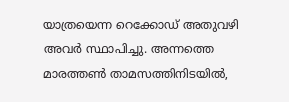യാത്രയെന്ന റെക്കോഡ് അതുവഴി അവർ സ്ഥാപിച്ചു. അന്നത്തെ മാരത്തൺ താമസത്തിനിടയിൽ,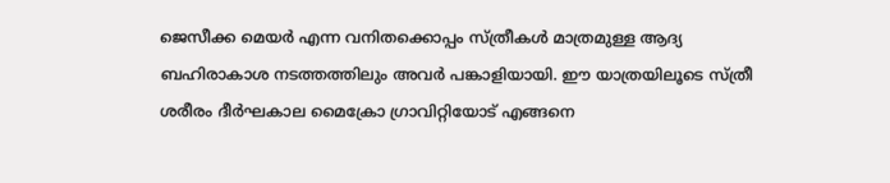ജെസീക്ക മെയർ എന്ന വനിതക്കൊപ്പം സ്ത്രീകൾ മാത്രമുള്ള ആദ്യ ബഹിരാകാശ നടത്തത്തിലും അവർ പങ്കാളിയായി. ഈ യാത്രയിലൂടെ സ്ത്രീ ശരീരം ദീർഘകാല മൈക്രോ ഗ്രാവിറ്റിയോട് എങ്ങനെ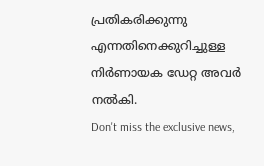പ്രതികരിക്കുന്നു എന്നതിനെക്കുറിച്ചുള്ള നിർണായക ഡേറ്റ അവർ നൽകി.
Don't miss the exclusive news,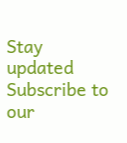Stay updated
Subscribe to our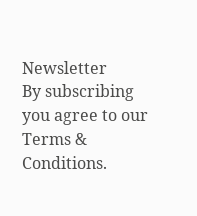Newsletter
By subscribing you agree to our Terms & Conditions.